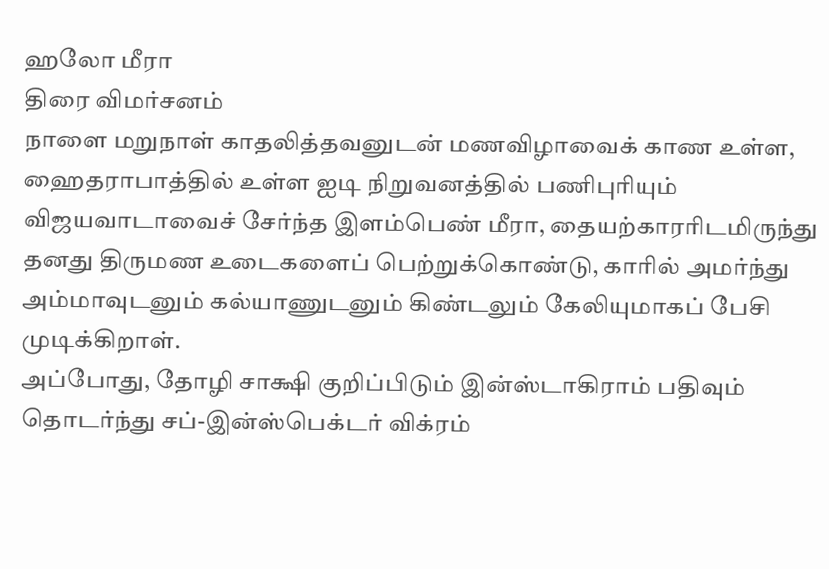ஹலோ மீரா
திரை விமர்சனம்
நாளை மறுநாள் காதலித்தவனுடன் மணவிழாவைக் காண உள்ள, ஹைதராபாத்தில் உள்ள ஐடி நிறுவனத்தில் பணிபுரியும் விஜயவாடாவைச் சேர்ந்த இளம்பெண் மீரா, தையற்காரரிடமிருந்து தனது திருமண உடைகளைப் பெற்றுக்கொண்டு, காரில் அமர்ந்து அம்மாவுடனும் கல்யாணுடனும் கிண்டலும் கேலியுமாகப் பேசி முடிக்கிறாள்.
அப்போது, தோழி சாக்ஷி குறிப்பிடும் இன்ஸ்டாகிராம் பதிவும் தொடர்ந்து சப்-இன்ஸ்பெக்டர் விக்ரம்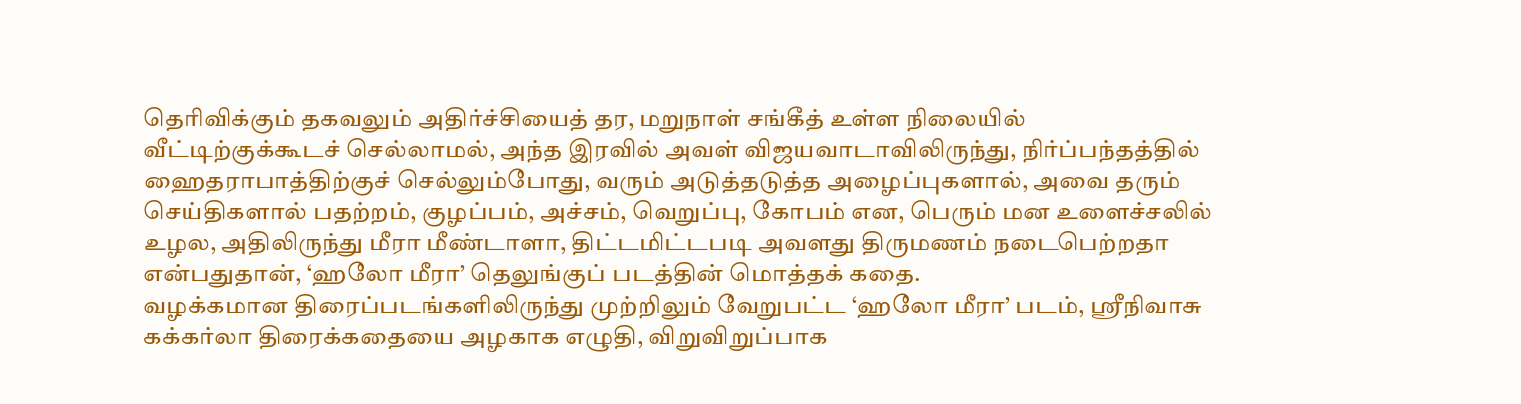தெரிவிக்கும் தகவலும் அதிர்ச்சியைத் தர, மறுநாள் சங்கீத் உள்ள நிலையில் வீட்டிற்குக்கூடச் செல்லாமல், அந்த இரவில் அவள் விஜயவாடாவிலிருந்து, நிர்ப்பந்தத்தில் ஹைதராபாத்திற்குச் செல்லும்போது, வரும் அடுத்தடுத்த அழைப்புகளால், அவை தரும் செய்திகளால் பதற்றம், குழப்பம், அச்சம், வெறுப்பு, கோபம் என, பெரும் மன உளைச்சலில் உழல, அதிலிருந்து மீரா மீண்டாளா, திட்டமிட்டபடி அவளது திருமணம் நடைபெற்றதா என்பதுதான், ‘ஹலோ மீரா’ தெலுங்குப் படத்தின் மொத்தக் கதை.
வழக்கமான திரைப்படங்களிலிருந்து முற்றிலும் வேறுபட்ட ‘ஹலோ மீரா’ படம், ஸ்ரீநிவாசு கக்கர்லா திரைக்கதையை அழகாக எழுதி, விறுவிறுப்பாக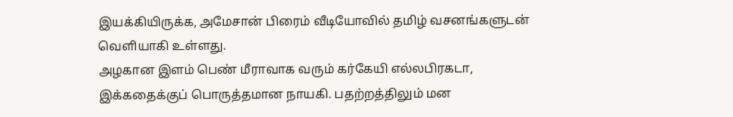இயக்கியிருக்க, அமேசான் பிரைம் வீடியோவில் தமிழ் வசனங்களுடன் வெளியாகி உள்ளது.
அழகான இளம் பெண் மீராவாக வரும் கர்கேயி எல்லபிரகடா, இக்கதைக்குப் பொருத்தமான நாயகி. பதற்றத்திலும் மன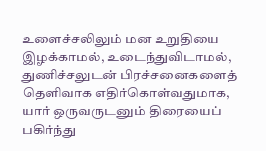உளைச்சலிலும் மன உறுதியை இழக்காமல், உடைந்துவிடாமல், துணிச்சலுடன் பிரச்சனைகளைத் தெளிவாக எதிர்கொள்வதுமாக, யார் ஒருவருடனும் திரையைப் பகிர்ந்து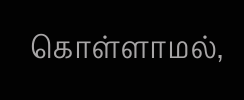கொள்ளாமல்,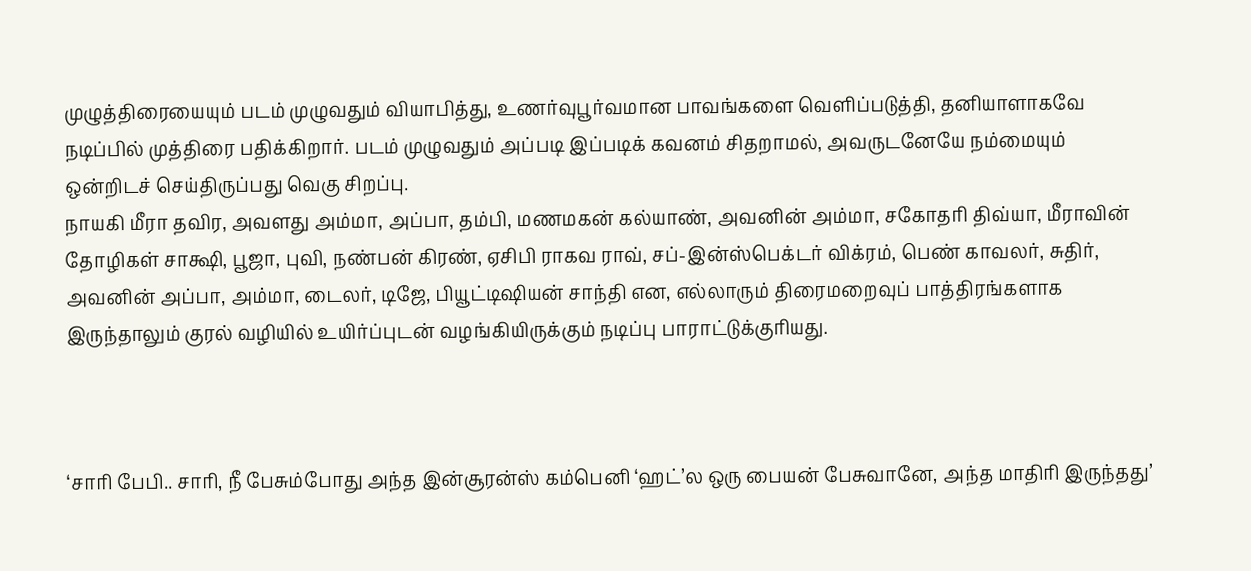முழுத்திரையையும் படம் முழுவதும் வியாபித்து, உணர்வுபூர்வமான பாவங்களை வெளிப்படுத்தி, தனியாளாகவே நடிப்பில் முத்திரை பதிக்கிறார். படம் முழுவதும் அப்படி இப்படிக் கவனம் சிதறாமல், அவருடனேயே நம்மையும் ஒன்றிடச் செய்திருப்பது வெகு சிறப்பு.
நாயகி மீரா தவிர, அவளது அம்மா, அப்பா, தம்பி, மணமகன் கல்யாண், அவனின் அம்மா, சகோதரி திவ்யா, மீராவின் தோழிகள் சாக்ஷி, பூஜா, புவி, நண்பன் கிரண், ஏசிபி ராகவ ராவ், சப்-இன்ஸ்பெக்டர் விக்ரம், பெண் காவலர், சுதிர், அவனின் அப்பா, அம்மா, டைலர், டிஜே, பியூட்டிஷியன் சாந்தி என, எல்லாரும் திரைமறைவுப் பாத்திரங்களாக இருந்தாலும் குரல் வழியில் உயிர்ப்புடன் வழங்கியிருக்கும் நடிப்பு பாராட்டுக்குரியது.



‘சாரி பேபி.. சாரி, நீ பேசும்போது அந்த இன்சூரன்ஸ் கம்பெனி ‘ஹட்’ல ஒரு பையன் பேசுவானே, அந்த மாதிரி இருந்தது’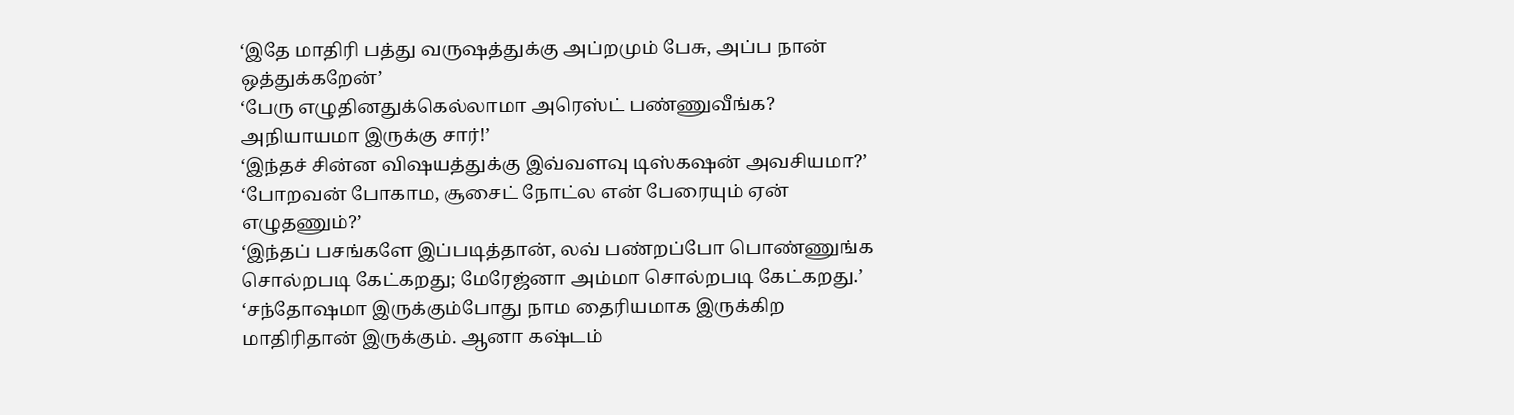‘இதே மாதிரி பத்து வருஷத்துக்கு அப்றமும் பேசு, அப்ப நான் ஒத்துக்கறேன்’
‘பேரு எழுதினதுக்கெல்லாமா அரெஸ்ட் பண்ணுவீங்க? அநியாயமா இருக்கு சார்!’
‘இந்தச் சின்ன விஷயத்துக்கு இவ்வளவு டிஸ்கஷன் அவசியமா?’
‘போறவன் போகாம, சூசைட் நோட்ல என் பேரையும் ஏன் எழுதணும்?’
‘இந்தப் பசங்களே இப்படித்தான், லவ் பண்றப்போ பொண்ணுங்க சொல்றபடி கேட்கறது; மேரேஜ்னா அம்மா சொல்றபடி கேட்கறது.’
‘சந்தோஷமா இருக்கும்போது நாம தைரியமாக இருக்கிற மாதிரிதான் இருக்கும். ஆனா கஷ்டம்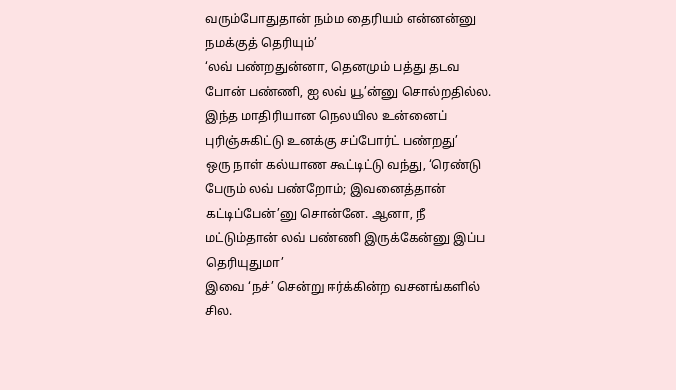வரும்போதுதான் நம்ம தைரியம் என்னன்னு நமக்குத் தெரியும்’
‘லவ் பண்றதுன்னா, தெனமும் பத்து தடவ போன் பண்ணி, ஐ லவ் யூ’ன்னு சொல்றதில்ல. இந்த மாதிரியான நெலயில உன்னைப் புரிஞ்சுகிட்டு உனக்கு சப்போர்ட் பண்றது’
ஒரு நாள் கல்யாண கூட்டிட்டு வந்து, ‘ரெண்டு பேரும் லவ் பண்றோம்; இவனைத்தான் கட்டிப்பேன்’னு சொன்னே. ஆனா, நீ மட்டும்தான் லவ் பண்ணி இருக்கேன்னு இப்ப தெரியுதுமா’
இவை ‘நச்’ சென்று ஈர்க்கின்ற வசனங்களில் சில.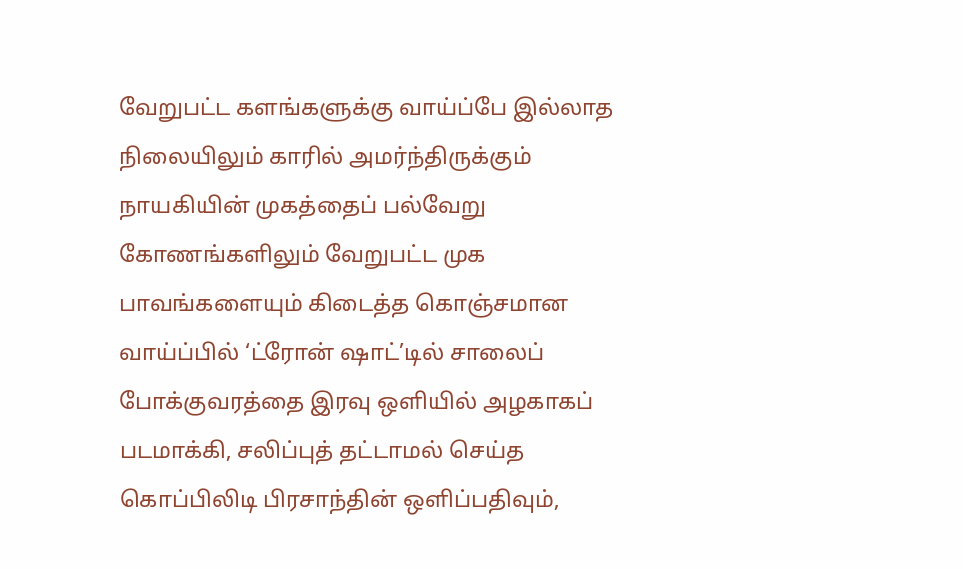வேறுபட்ட களங்களுக்கு வாய்ப்பே இல்லாத நிலையிலும் காரில் அமர்ந்திருக்கும் நாயகியின் முகத்தைப் பல்வேறு கோணங்களிலும் வேறுபட்ட முக பாவங்களையும் கிடைத்த கொஞ்சமான வாய்ப்பில் ‘ட்ரோன் ஷாட்’டில் சாலைப் போக்குவரத்தை இரவு ஒளியில் அழகாகப் படமாக்கி, சலிப்புத் தட்டாமல் செய்த கொப்பிலிடி பிரசாந்தின் ஒளிப்பதிவும்,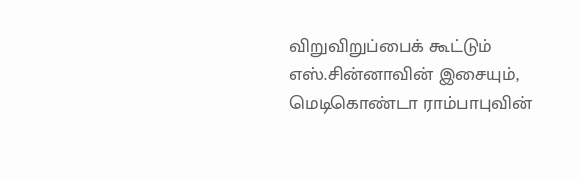விறுவிறுப்பைக் கூட்டும் எஸ்.சின்னாவின் இசையும், மெடிகொண்டா ராம்பாபுவின்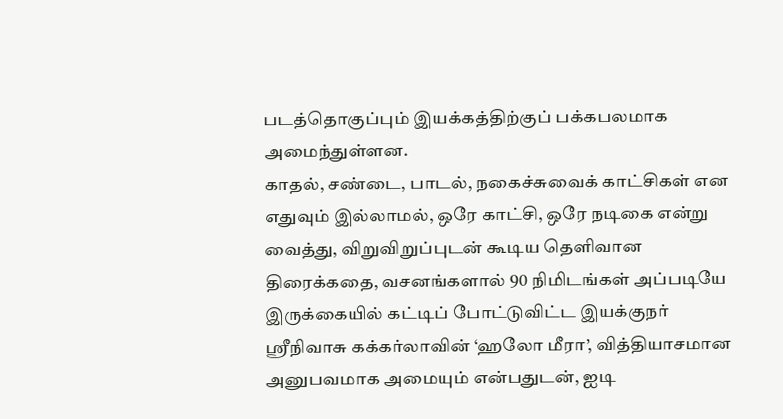படத்தொகுப்பும் இயக்கத்திற்குப் பக்கபலமாக அமைந்துள்ளன.
காதல், சண்டை, பாடல், நகைச்சுவைக் காட்சிகள் என எதுவும் இல்லாமல், ஒரே காட்சி, ஒரே நடிகை என்று வைத்து, விறுவிறுப்புடன் கூடிய தெளிவான திரைக்கதை, வசனங்களால் 90 நிமிடங்கள் அப்படியே இருக்கையில் கட்டிப் போட்டுவிட்ட இயக்குநர் ஸ்ரீநிவாசு கக்கர்லாவின் ‘ஹலோ மீரா’, வித்தியாசமான அனுபவமாக அமையும் என்பதுடன், ஐடி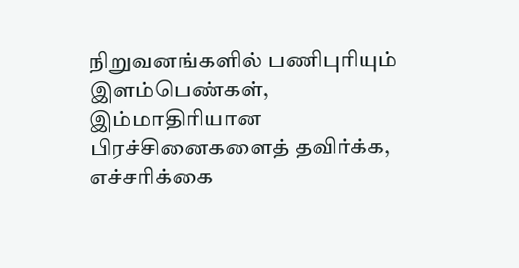நிறுவனங்களில் பணிபுரியும் இளம்பெண்கள், இம்மாதிரியான பிரச்சினைகளைத் தவிர்க்க, எச்சரிக்கை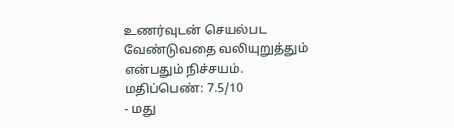உணர்வுடன் செயல்பட வேண்டுவதை வலியுறுத்தும் என்பதும் நிச்சயம்.
மதிப்பெண்: 7.5/10
- மது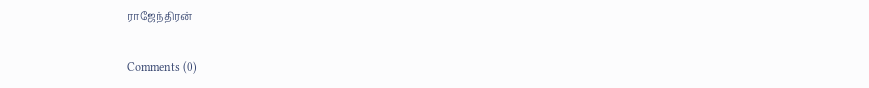ராஜேந்திரன்

Comments (0)